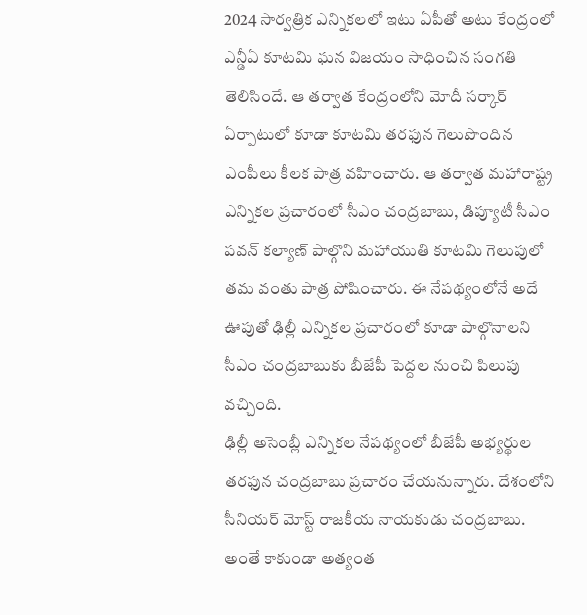2024 సార్వత్రిక ఎన్నికలలో ఇటు ఏపీతో అటు కేంద్రంలో ఎన్డీఏ కూటమి ఘన విజయం సాధించిన సంగతి తెలిసిందే. ఆ తర్వాత కేంద్రంలోని మోదీ సర్కార్ ఏర్పాటులో కూడా కూటమి తరఫున గెలుపొందిన ఎంపీలు కీలక పాత్ర వహించారు. ఆ తర్వాత మహారాష్ట్ర ఎన్నికల ప్రచారంలో సీఎం చంద్రబాబు, డిప్యూటీ సీఎం పవన్ కల్యాణ్ పాల్గొని మహాయుతి కూటమి గెలుపులో తమ వంతు పాత్ర పోషించారు. ఈ నేపథ్యంలోనే అదే ఊపుతో ఢిల్లీ ఎన్నికల ప్రచారంలో కూడా పాల్గొనాలని సీఎం చంద్రబాబుకు బీజేపీ పెద్దల నుంచి పిలుపు వచ్చింది.
ఢిల్లీ అసెంబ్లీ ఎన్నికల నేపథ్యంలో బీజేపీ అభ్యర్థుల తరఫున చంద్రబాబు ప్రచారం చేయనున్నారు. దేశంలోని సీనియర్ మోస్ట్ రాజకీయ నాయకుడు చంద్రబాబు. అంతే కాకుండా అత్యంత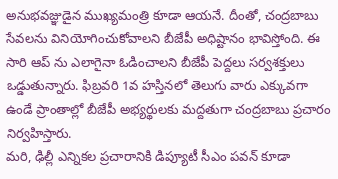అనుభవజ్ఞుడైన ముఖ్యమంత్రి కూడా ఆయనే. దీంతో, చంద్రబాబు సేవలను వినియోగించుకోవాలని బీజేపీ అధిష్టానం భావిస్తోంది. ఈ సారి ఆప్ ను ఎలాగైనా ఓడించాలని బీజేపీ పెద్దలు సర్వశక్తులు ఒడ్డుతున్నారు. ఫిబ్రవరి 1వ హస్తినలో తెలుగు వారు ఎక్కువగా ఉండే ప్రాంతాల్లో బీజేపీ అభ్యర్థులకు మద్దతుగా చంద్రబాబు ప్రచారం నిర్వహిస్తారు.
మరి, ఢిల్లీ ఎన్నికల ప్రచారానికి డిప్యూటీ సీఎం పవన్ కూడా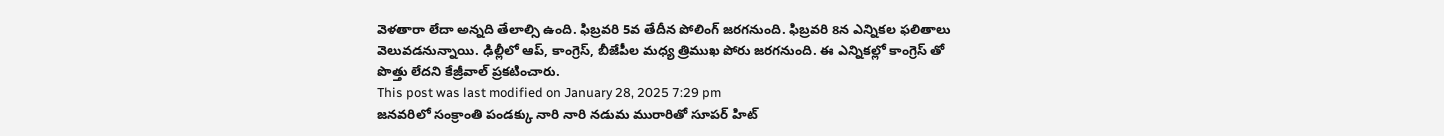వెళతారా లేదా అన్నది తేలాల్సి ఉంది. ఫిబ్రవరి 5వ తేదీన పోలింగ్ జరగనుంది. ఫిబ్రవరి 8న ఎన్నికల ఫలితాలు వెలువడనున్నాయి. ఢిల్లీలో ఆప్, కాంగ్రెస్, బీజేపీల మధ్య త్రిముఖ పోరు జరగనుంది. ఈ ఎన్నికల్లో కాంగ్రెస్ తో పొత్తు లేదని కేజ్రీవాల్ ప్రకటించారు.
This post was last modified on January 28, 2025 7:29 pm
జనవరిలో సంక్రాంతి పండక్కు నారి నారి నడుమ మురారితో సూపర్ హిట్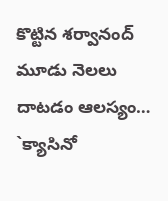కొట్టిన శర్వానంద్ మూడు నెలలు దాటడం ఆలస్యం…
`క్యాసినో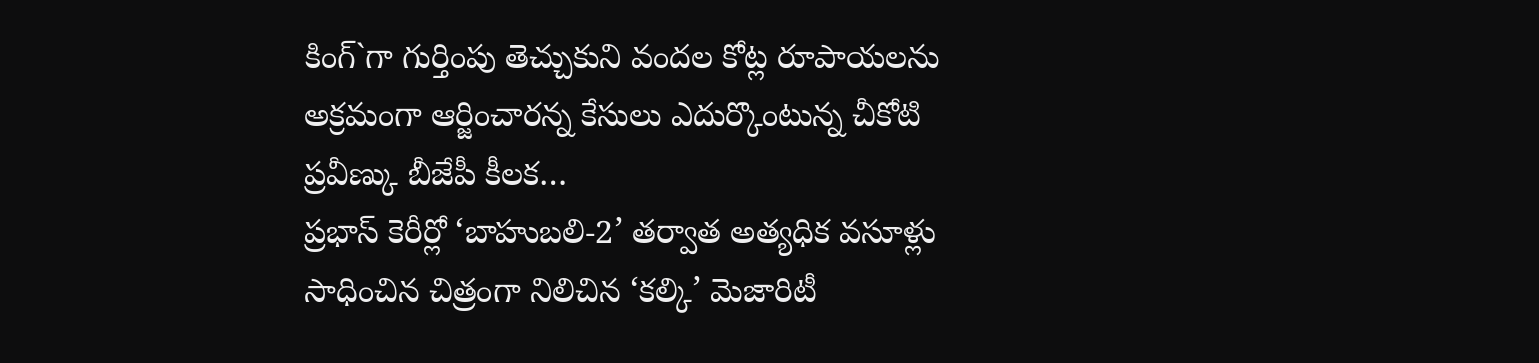కింగ్`గా గుర్తింపు తెచ్చుకుని వందల కోట్ల రూపాయలను అక్రమంగా ఆర్జించారన్న కేసులు ఎదుర్కొంటున్న చీకోటి ప్రవీణ్కు బీజేపీ కీలక…
ప్రభాస్ కెరీర్లో ‘బాహుబలి-2’ తర్వాత అత్యధిక వసూళ్లు సాధించిన చిత్రంగా నిలిచిన ‘కల్కి’ మెజారిటీ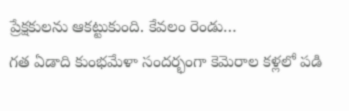ప్రేక్షకులను ఆకట్టుకుంది. కేవలం రెండు…
గత ఏడాది కుంభమేళా సందర్భంగా కెమెరాల కళ్లలో పడి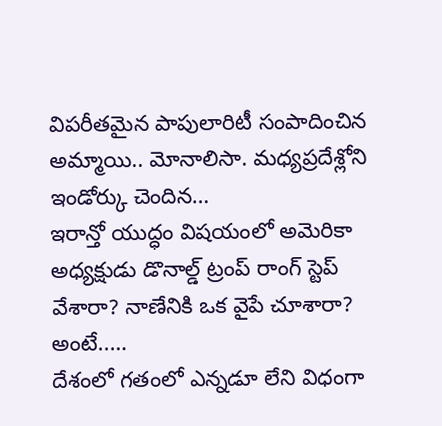విపరీతమైన పాపులారిటీ సంపాదించిన అమ్మాయి.. మోనాలిసా. మధ్యప్రదేశ్లోని ఇండోర్కు చెందిన…
ఇరాన్తో యుద్ధం విషయంలో అమెరికా అధ్యక్షుడు డొనాల్డ్ ట్రంప్ రాంగ్ స్టెప్ వేశారా? నాణేనికి ఒక వైపే చూశారా? అంటే..…
దేశంలో గతంలో ఎన్నడూ లేని విధంగా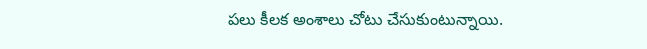పలు కీలక అంశాలు చోటు చేసుకుంటున్నాయి.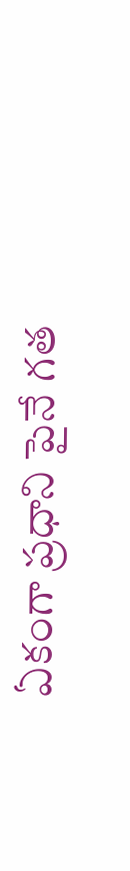ఏకంగా ప్రధాని పైనే గత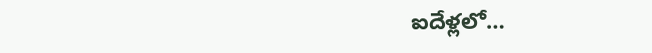ఐదేళ్లలో…